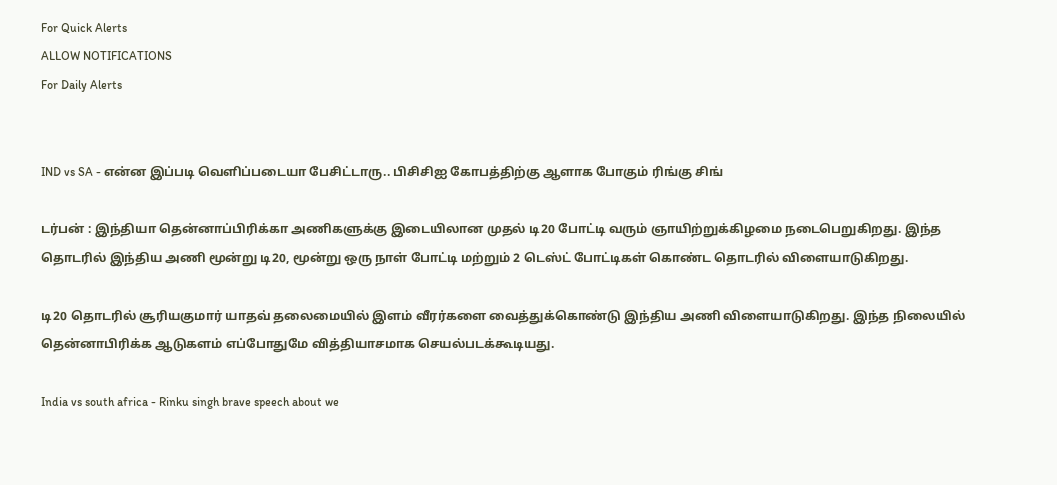For Quick Alerts
ALLOW NOTIFICATIONS
For Daily Alerts


IND vs SA - என்ன இப்படி வெளிப்படையா பேசிட்டாரு.. பிசிசிஐ கோபத்திற்கு ஆளாக போகும் ரிங்கு சிங்

டர்பன் : இந்தியா தென்னாப்பிரிக்கா அணிகளுக்கு இடையிலான முதல் டி20 போட்டி வரும் ஞாயிற்றுக்கிழமை நடைபெறுகிறது. இந்த தொடரில் இந்திய அணி மூன்று டி20, மூன்று ஒரு நாள் போட்டி மற்றும் 2 டெஸ்ட் போட்டிகள் கொண்ட தொடரில் விளையாடுகிறது.

டி20 தொடரில் சூரியகுமார் யாதவ் தலைமையில் இளம் வீரர்களை வைத்துக்கொண்டு இந்திய அணி விளையாடுகிறது. இந்த நிலையில் தென்னாபிரிக்க ஆடுகளம் எப்போதுமே வித்தியாசமாக செயல்படக்கூடியது.

India vs south africa - Rinku singh brave speech about we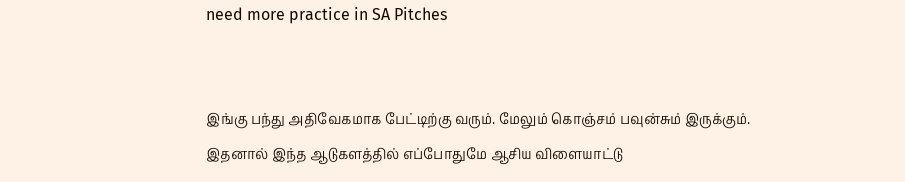need more practice in SA Pitches


இங்கு பந்து அதிவேகமாக பேட்டிற்கு வரும். மேலும் கொஞ்சம் பவுன்சும் இருக்கும். இதனால் இந்த ஆடுகளத்தில் எப்போதுமே ஆசிய விளையாட்டு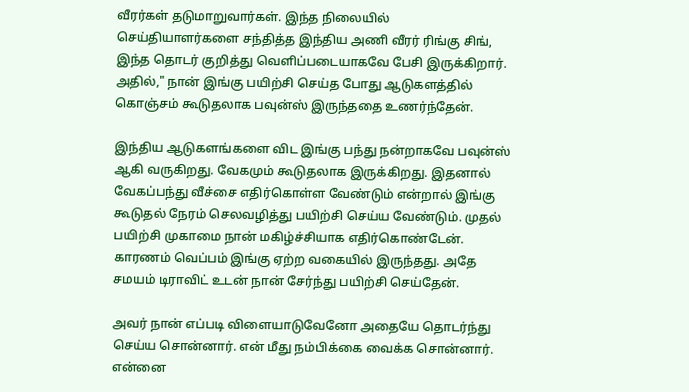வீரர்கள் தடுமாறுவார்கள். இந்த நிலையில் செய்தியாளர்களை சந்தித்த இந்திய அணி வீரர் ரிங்கு சிங், இந்த தொடர் குறித்து வெளிப்படையாகவே பேசி இருக்கிறார். அதில்," நான் இங்கு பயிற்சி செய்த போது ஆடுகளத்தில் கொஞ்சம் கூடுதலாக பவுன்ஸ் இருந்ததை உணர்ந்தேன்.

இந்திய ஆடுகளங்களை விட இங்கு பந்து நன்றாகவே பவுன்ஸ் ஆகி வருகிறது. வேகமும் கூடுதலாக இருக்கிறது. இதனால் வேகப்பந்து வீச்சை எதிர்கொள்ள வேண்டும் என்றால் இங்கு கூடுதல் நேரம் செலவழித்து பயிற்சி செய்ய வேண்டும். முதல் பயிற்சி முகாமை நான் மகிழ்ச்சியாக எதிர்கொண்டேன். காரணம் வெப்பம் இங்கு ஏற்ற வகையில் இருந்தது. அதே சமயம் டிராவிட் உடன் நான் சேர்ந்து பயிற்சி செய்தேன்.

அவர் நான் எப்படி விளையாடுவேனோ அதையே தொடர்ந்து செய்ய சொன்னார். என் மீது நம்பிக்கை வைக்க சொன்னார். என்னை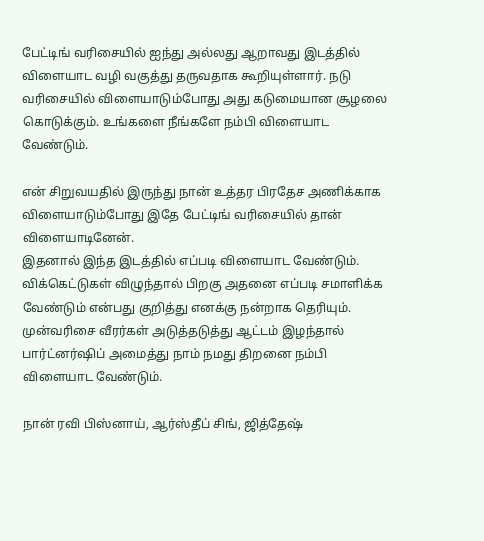பேட்டிங் வரிசையில் ஐந்து அல்லது ஆறாவது இடத்தில் விளையாட வழி வகுத்து தருவதாக கூறியுள்ளார். நடு வரிசையில் விளையாடும்போது அது கடுமையான சூழலை கொடுக்கும். உங்களை நீங்களே நம்பி விளையாட வேண்டும்.

என் சிறுவயதில் இருந்து நான் உத்தர பிரதேச அணிக்காக விளையாடும்போது இதே பேட்டிங் வரிசையில் தான் விளையாடினேன்.
இதனால் இந்த இடத்தில் எப்படி விளையாட வேண்டும். விக்கெட்டுகள் விழுந்தால் பிறகு அதனை எப்படி சமாளிக்க வேண்டும் என்பது குறித்து எனக்கு நன்றாக தெரியும். முன்வரிசை வீரர்கள் அடுத்தடுத்து ஆட்டம் இழந்தால் பார்ட்னர்ஷிப் அமைத்து நாம் நமது திறனை நம்பி விளையாட வேண்டும்.

நான் ரவி பிஸ்னாய், ஆர்ஸ்தீப் சிங், ஜித்தேஷ்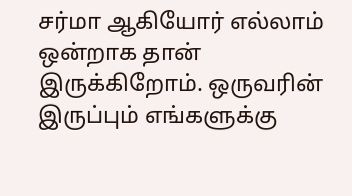சர்மா ஆகியோர் எல்லாம் ஒன்றாக தான் இருக்கிறோம். ஒருவரின் இருப்பும் எங்களுக்கு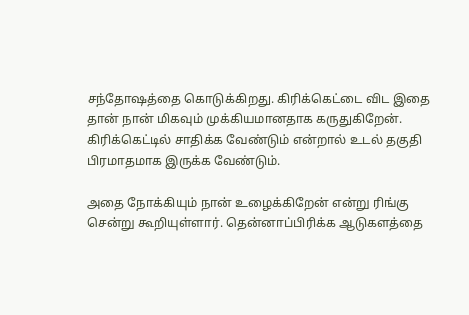சந்தோஷத்தை கொடுக்கிறது. கிரிக்கெட்டை விட இதை தான் நான் மிகவும் முக்கியமானதாக கருதுகிறேன். கிரிக்கெட்டில் சாதிக்க வேண்டும் என்றால் உடல் தகுதி பிரமாதமாக இருக்க வேண்டும்.

அதை நோக்கியும் நான் உழைக்கிறேன் என்று ரிங்கு சென்று கூறியுள்ளார். தென்னாப்பிரிக்க ஆடுகளத்தை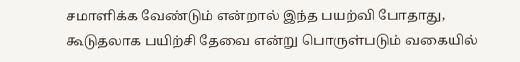சமாளிக்க வேண்டும் என்றால் இந்த பயற்வி போதாது, கூடுதலாக பயிற்சி தேவை என்று பொருள்படும் வகையில்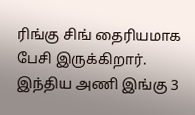ரிங்கு சிங் தைரியமாக பேசி இருக்கிறார். இந்திய அணி இங்கு 3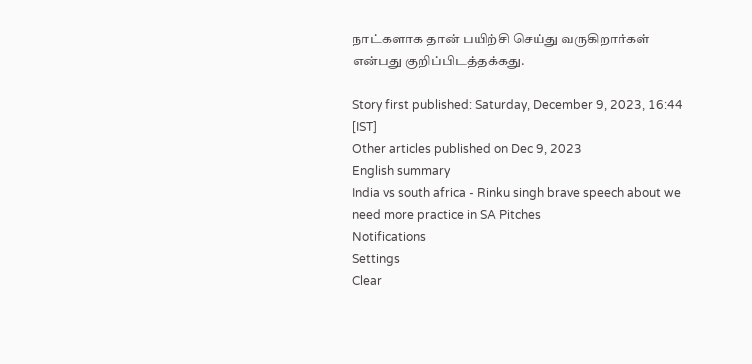நாட்களாக தான் பயிற்சி செய்து வருகிறார்கள் என்பது குறிப்பிடத்தக்கது.

Story first published: Saturday, December 9, 2023, 16:44 [IST]
Other articles published on Dec 9, 2023
English summary
India vs south africa - Rinku singh brave speech about we need more practice in SA Pitches
Notifications
Settings
Clear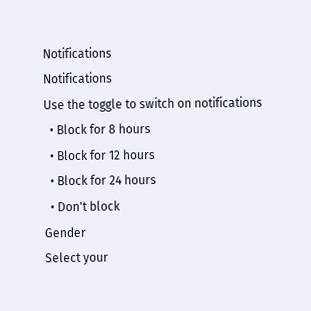Notifications
Notifications
Use the toggle to switch on notifications
  • Block for 8 hours
  • Block for 12 hours
  • Block for 24 hours
  • Don't block
Gender
Select your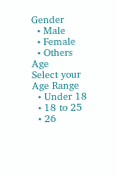Gender
  • Male
  • Female
  • Others
Age
Select your Age Range
  • Under 18
  • 18 to 25
  • 26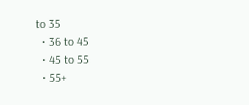to 35
  • 36 to 45
  • 45 to 55
  • 55+